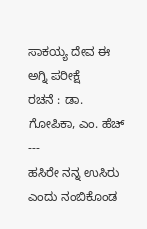ಸಾಕಯ್ಯ ದೇವ ಈ ಅಗ್ನಿ ಪರೀಕ್ಷೆ
ರಚನೆ : ಡಾ. ಗೋಪಿಕಾ, ಎಂ. ಹೆಚ್
---
ಹಸಿರೇ ನನ್ನ ಉಸಿರು ಎಂದು ನಂಬಿಕೊಂಡ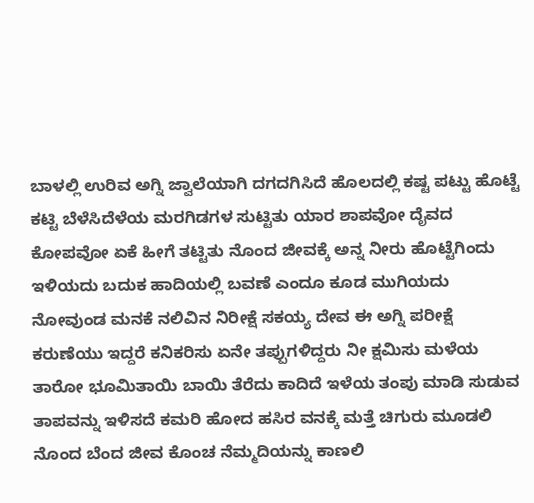ಬಾಳಲ್ಲಿ ಉರಿವ ಅಗ್ನಿ ಜ್ವಾಲೆಯಾಗಿ ದಗದಗಿಸಿದೆ ಹೊಲದಲ್ಲಿ ಕಷ್ಟ ಪಟ್ಟು ಹೊಟ್ಟೆ ಕಟ್ಟಿ ಬೆಳೆಸಿದೆಳೆಯ ಮರಗಿಡಗಳ ಸುಟ್ಟಿತು ಯಾರ ಶಾಪವೋ ದೈವದ ಕೋಪವೋ ಏಕೆ ಹೀಗೆ ತಟ್ಟಿತು ನೊಂದ ಜೀವಕ್ಕೆ ಅನ್ನ ನೀರು ಹೊಟ್ಟೆಗಿಂದು ಇಳಿಯದು ಬದುಕ ಹಾದಿಯಲ್ಲಿ ಬವಣೆ ಎಂದೂ ಕೂಡ ಮುಗಿಯದು ನೋವುಂಡ ಮನಕೆ ನಲಿವಿನ ನಿರೀಕ್ಷೆ ಸಕಯ್ಯ ದೇವ ಈ ಅಗ್ನಿ ಪರೀಕ್ಷೆ ಕರುಣೆಯು ಇದ್ದರೆ ಕನಿಕರಿಸು ಏನೇ ತಪ್ಪುಗಳಿದ್ದರು ನೀ ಕ್ಷಮಿಸು ಮಳೆಯ ತಾರೋ ಭೂಮಿತಾಯಿ ಬಾಯಿ ತೆರೆದು ಕಾದಿದೆ ಇಳೆಯ ತಂಪು ಮಾಡಿ ಸುಡುವ ತಾಪವನ್ನು ಇಳಿಸದೆ ಕಮರಿ ಹೋದ ಹಸಿರ ವನಕ್ಕೆ ಮತ್ತೆ ಚಿಗುರು ಮೂಡಲಿ ನೊಂದ ಬೆಂದ ಜೀವ ಕೊಂಚ ನೆಮ್ಮದಿಯನ್ನು ಕಾಣಲಿ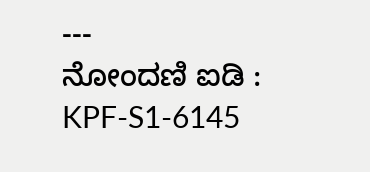---
ನೋಂದಣಿ ಐಡಿ : KPF-S1-6145